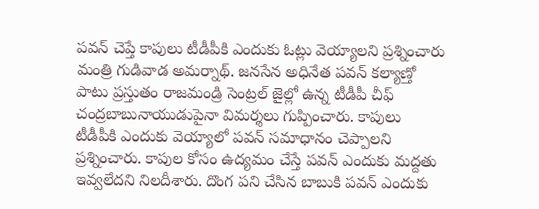పవన్ చెప్తే కాపులు టీడీపీకి ఎందుకు ఓట్లు వెయ్యాలని ప్రశ్నించారు మంత్రి గుడివాడ అమర్నాథ్. జనసేన అధినేత పవన్ కల్యాణ్తో పాటు ప్రస్తుతం రాజమండ్రి సెంట్రల్ జైల్లో ఉన్న టీడీపీ చీఫ్ చంద్రబాబునాయుడుపైనా విమర్శలు గుప్పించారు. కాపులు టీడీపీకి ఎందుకు వెయ్యాలో పవన్ సమాధానం చెప్పాలని ప్రశ్నించారు. కాపుల కోసం ఉద్యమం చేస్తే పవన్ ఎందుకు మద్దతు ఇవ్వలేదని నిలదీశారు. దొంగ పని చేసిన బాబుకి పవన్ ఎందుకు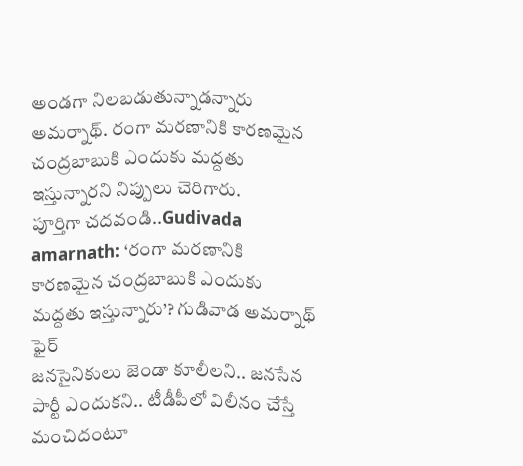అండగా నిలబడుతున్నాడన్నారు అమర్నాథ్. రంగా మరణానికి కారణమైన చంద్రబాబుకి ఎందుకు మద్దతు ఇస్తున్నారని నిప్పులు చెరిగారు.
పూర్తిగా చదవండి..Gudivada amarnath: ‘రంగా మరణానికి కారణమైన చంద్రబాబుకి ఎందుకు మద్దతు ఇస్తున్నారు’? గుడివాడ అమర్నాథ్ ఫైర్
జనసైనికులు జెండా కూలీలని.. జనసేన పార్టీ ఎందుకని.. టీడీపీలో విలీనం చేస్తే మంచిదంటూ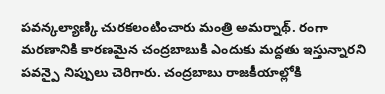పవన్కల్యాణ్కి చురకలంటించారు మంత్రి అమర్నాథ్. రంగా మరణానికి కారణమైన చంద్రబాబుకి ఎందుకు మద్దతు ఇస్తున్నారని పవన్పై నిప్పులు చెరిగారు. చంద్రబాబు రాజకీయాల్లోకి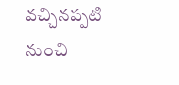వచ్చినప్పటి నుంచి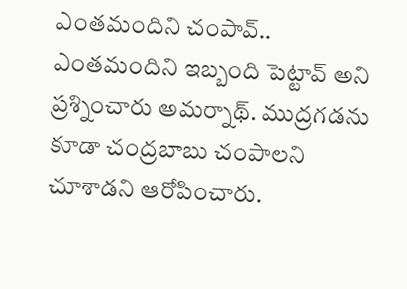ఎంతమందిని చంపావ్.. ఎంతమందిని ఇబ్బంది పెట్టావ్ అని ప్రశ్నించారు అమర్నాథ్. ముద్రగడను కూడా చంద్రబాబు చంపాలని చూశాడని ఆరోపించారు.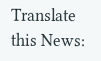Translate this News: